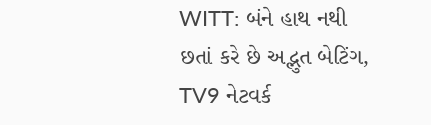WITT: બંને હાથ નથી છતાં કરે છે અદ્ભુત બેટિંગ, TV9 નેટવર્ક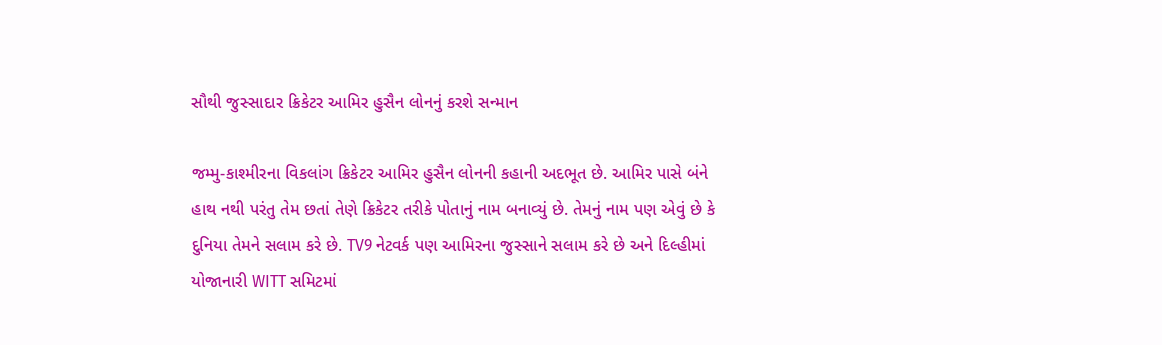સૌથી જુસ્સાદાર ક્રિકેટર આમિર હુસૈન લોનનું કરશે સન્માન

જમ્મુ-કાશ્મીરના વિકલાંગ ક્રિકેટર આમિર હુસૈન લોનની કહાની અદભૂત છે. આમિર પાસે બંને હાથ નથી પરંતુ તેમ છતાં તેણે ક્રિકેટર તરીકે પોતાનું નામ બનાવ્યું છે. તેમનું નામ પણ એવું છે કે દુનિયા તેમને સલામ કરે છે. TV9 નેટવર્ક પણ આમિરના જુસ્સાને સલામ કરે છે અને દિલ્હીમાં યોજાનારી WITT સમિટમાં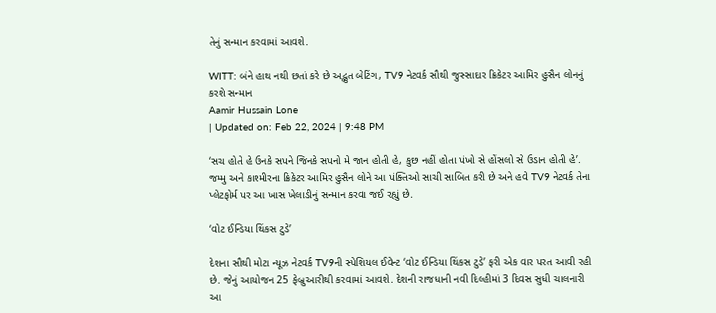તેનું સન્માન કરવામાં આવશે.

WITT: બંને હાથ નથી છતાં કરે છે અદ્ભુત બેટિંગ, TV9 નેટવર્ક સૌથી જુસ્સાદાર ક્રિકેટર આમિર હુસૈન લોનનું કરશે સન્માન
Aamir Hussain Lone
| Updated on: Feb 22, 2024 | 9:48 PM

‘સચ હોતે હે ઉનકે સપને જિનકે સપનો મે જાન હોતી હે, કુછ નહીં હોતા પંખો સે હોંસલો સે ઉડાન હોતી હે’. જમ્મુ અને કાશ્મીરના ક્રિકેટર આમિર હુસૈન લોને આ પંક્તિઓ સાચી સાબિત કરી છે અને હવે TV9 નેટવર્ક તેના પ્લેટફોર્મ પર આ ખાસ ખેલાડીનું સન્માન કરવા જઈ રહ્યું છે.

‘વોટ ઈન્ડિયા થિંકસ ટુડે’

દેશના સૌથી મોટા ન્યૂઝ નેટવર્ક TV9ની સ્પેશિયલ ઈવેન્ટ ‘વોટ ઈન્ડિયા થિંકસ ટુડે’ ફરી એક વાર પરત આવી રહી છે. જેનું આયોજન 25 ફેબ્રુઆરીથી કરવામાં આવશે. દેશની રાજધાની નવી દિલ્હીમાં 3 દિવસ સુધી ચાલનારી આ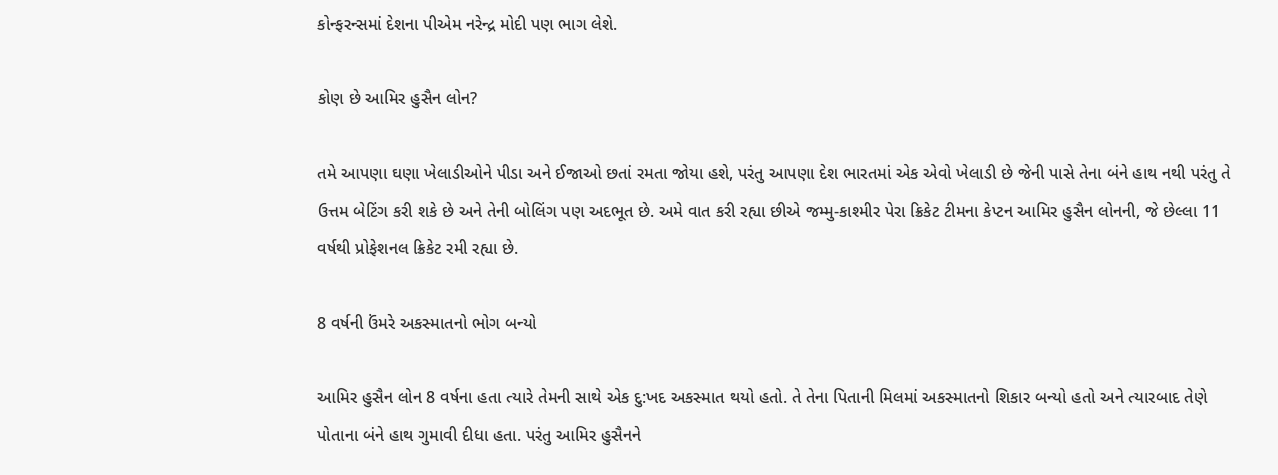કોન્ફરન્સમાં દેશના પીએમ નરેન્દ્ર મોદી પણ ભાગ લેશે.

કોણ છે આમિર હુસૈન લોન?

તમે આપણા ઘણા ખેલાડીઓને પીડા અને ઈજાઓ છતાં રમતા જોયા હશે, પરંતુ આપણા દેશ ભારતમાં એક એવો ખેલાડી છે જેની પાસે તેના બંને હાથ નથી પરંતુ તે ઉત્તમ બેટિંગ કરી શકે છે અને તેની બોલિંગ પણ અદભૂત છે. અમે વાત કરી રહ્યા છીએ જમ્મુ-કાશ્મીર પેરા ક્રિકેટ ટીમના કેપ્ટન આમિર હુસૈન લોનની, જે છેલ્લા 11 વર્ષથી પ્રોફેશનલ ક્રિકેટ રમી રહ્યા છે.

8 વર્ષની ઉંમરે અકસ્માતનો ભોગ બન્યો

આમિર હુસૈન લોન 8 વર્ષના હતા ત્યારે તેમની સાથે એક દુ:ખદ અકસ્માત થયો હતો. તે તેના પિતાની મિલમાં અકસ્માતનો શિકાર બન્યો હતો અને ત્યારબાદ તેણે પોતાના બંને હાથ ગુમાવી દીધા હતા. પરંતુ આમિર હુસૈનને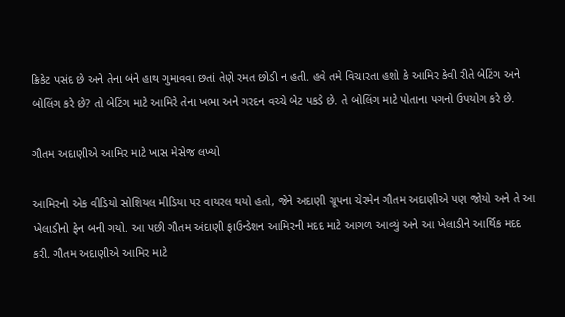ક્રિકેટ પસંદ છે અને તેના બંને હાથ ગુમાવવા છતાં તેણે રમત છોડી ન હતી. હવે તમે વિચારતા હશો કે આમિર કેવી રીતે બેટિંગ અને બોલિંગ કરે છે? તો બેટિંગ માટે આમિરે તેના ખભા અને ગરદન વચ્ચે બેટ પકડે છે. તે બોલિંગ માટે પોતાના પગનો ઉપયોગ કરે છે.

ગૌતમ અદાણીએ આમિર માટે ખાસ મેસેજ લખ્યો

આમિરનો એક વીડિયો સોશિયલ મીડિયા પર વાયરલ થયો હતો, જેને અદાણી ગ્રૂપના ચેરમેન ગૌતમ અદાણીએ પણ જોયો અને તે આ ખેલાડીનો ફેન બની ગયો. આ પછી ગૌતમ અંદાણી ફાઉન્ડેશન આમિરની મદદ માટે આગળ આવ્યું અને આ ખેલાડીને આર્થિક મદદ કરી. ગૌતમ અદાણીએ આમિર માટે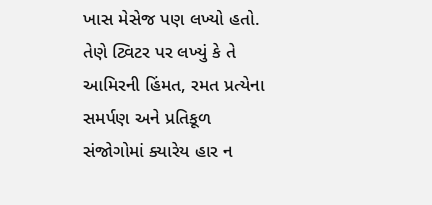ખાસ મેસેજ પણ લખ્યો હતો. તેણે ટ્વિટર પર લખ્યું કે તે આમિરની હિંમત, રમત પ્રત્યેના સમર્પણ અને પ્રતિકૂળ સંજોગોમાં ક્યારેય હાર ન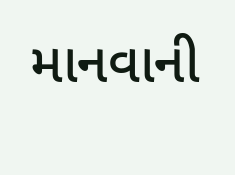માનવાની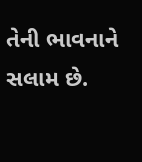તેની ભાવનાને સલામ છે.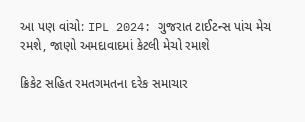આ પણ વાંચો: IPL 2024: ગુજરાત ટાઈટન્સ પાંચ મેચ રમશે, જાણો અમદાવાદમાં કેટલી મેચો રમાશે

ક્રિકેટ સહિત રમતગમતના દરેક સમાચાર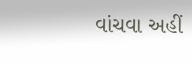વાંચવા અહીં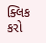ક્લિક કરો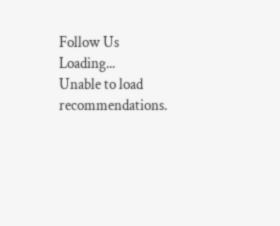Follow Us
Loading...
Unable to load recommendations.